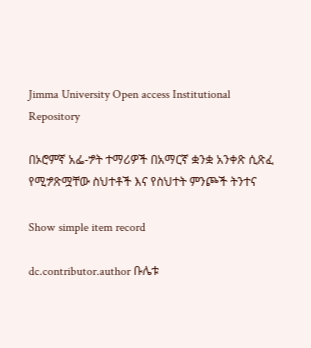Jimma University Open access Institutional Repository

በኦሮምኛ አፌ-ፇት ተማሪዎች በአማርኛ ቋንቋ አንቀጽ ሲጽፈ የሚፇጽሟቸው ስህተቶች እና የስህተት ምንጮች ትንተና

Show simple item record

dc.contributor.author ቡሌቱ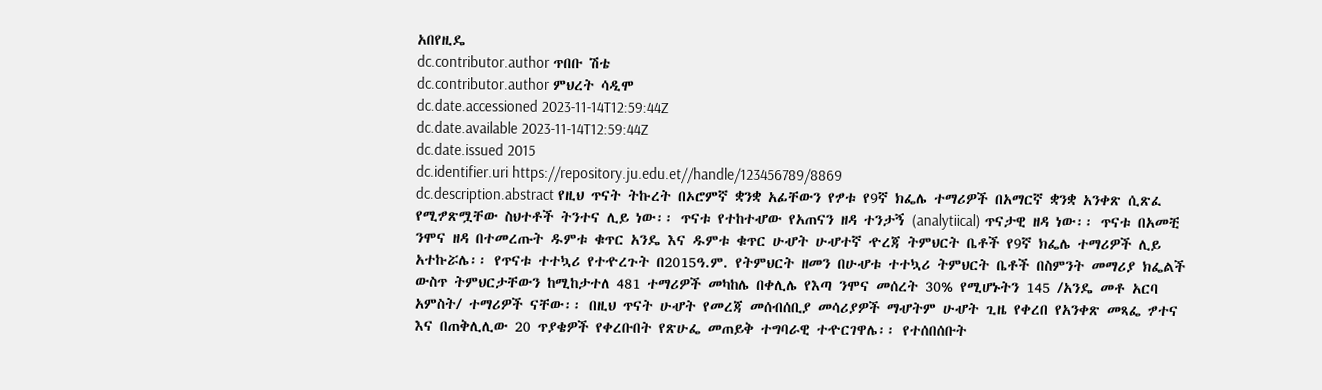አበየዚዴ
dc.contributor.author ጥበቡ ሽቴ
dc.contributor.author ምህረት ሳዲሞ
dc.date.accessioned 2023-11-14T12:59:44Z
dc.date.available 2023-11-14T12:59:44Z
dc.date.issued 2015
dc.identifier.uri https://repository.ju.edu.et//handle/123456789/8869
dc.description.abstract የዚህ ጥናት ትኩረት በኦሮምኛ ቋንቋ አፊቸውን የፇቱ የ9ኛ ክፌሌ ተማሪዎች በአማርኛ ቋንቋ አንቀጽ ሲጽፈ የሚፇጽሟቸው ስህተቶች ትንተና ሊይ ነው፡፡ ጥናቱ የተከተሇው የአጠናን ዘዳ ተንታኝ (analytiical) ጥናታዊ ዘዳ ነው፡፡ ጥናቱ በአመቺ ንሞና ዘዳ በተመረጡት ዱምቱ ቁጥር አንዴ እና ዱምቱ ቁጥር ሁሇት ሁሇተኛ ዯረጃ ትምህርት ቤቶች የ9ኛ ክፌሌ ተማሪዎች ሊይ አተኩሯሌ፡፡ የጥናቱ ተተኳሪ የተዯረጉት በ2015ዓ.ም. የትምህርት ዘመን በሁሇቱ ተተኳሪ ትምህርት ቤቶች በስምንት መማሪያ ክፌልች ውስጥ ትምህርታቸውን ከሚከታተለ 481 ተማሪዎች መካከሌ በቀሊሌ የእጣ ንሞና መሰረት 30% የሚሆኑትን 145 /አንዴ መቶ አርባ አምስት/ ተማሪዎች ናቸው፡፡ በዚህ ጥናት ሁሇት የመረጃ መሰብሰቢያ መሳሪያዎች ማሇትም ሁሇት ጊዜ የቀረበ የአንቀጽ መጻፌ ፇተና እና በጠቅሊሊው 20 ጥያቄዎች የቀረቡበት የጽሁፌ መጠይቅ ተግባራዊ ተዯርገዋሌ፡፡ የተሰበሰቡት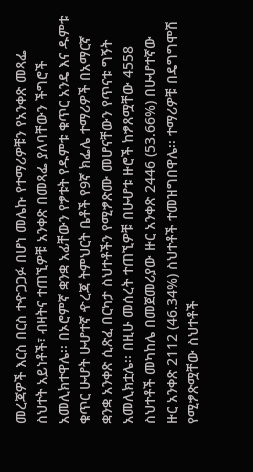መረጃዎች እርስ በርስ ተዯጋጋፉ በሆነ መሌኩ የተማሪዎቹን የአንቀጽ መጻፌ ስህተት አይነቶች፣ ብዛትና ተጠኚዎቹ አንቀጽ በመጻፌ ያለባቸውን ችግሮች አመሊክተዋሌ፡፡ በኦሮምኛ ቋንቋ አፊቸውን የፇቱት የዱምቱ ቁጥር አንዴ እና ዱምቱ ቁጥር ሁሇት ሁሇተኛ ዯረጃ ትምህርት ቤቶች የ9ኛ ክፌሌ ተማሪዎች በአማርኛ ቋንቋ አንቀጽ ሲጽፈ በርካታ ስህተቶችን የሚፇጽሙ መሆናቸውን የጥናቱ ግኝት አመሊክቷሌ፡፡ በዚሁ መሰረት ተጠኚዎቹ በሁሇቱ ዙሮች ከፇጸሟቸው 4558 ስህተቶች መካከሌ በመጀመሪያው ዙር አንቀጽ 2446 (53.66%) በሁሇተኛው ዙር አንቀጽ 2112 (46.34%) ስህተቶች ተመዝግበዋሌ፡፡ ተማሪዎቹ በዴግግሞሽ የሚፇጽሟቸው ስህተቶች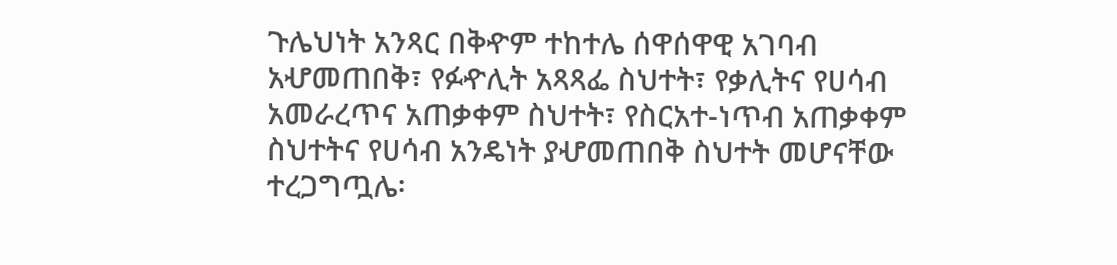ጉሌህነት አንጻር በቅዯም ተከተሌ ሰዋሰዋዊ አገባብ አሇመጠበቅ፣ የፉዯሊት አጻጻፌ ስህተት፣ የቃሊትና የሀሳብ አመራረጥና አጠቃቀም ስህተት፣ የስርአተ-ነጥብ አጠቃቀም ስህተትና የሀሳብ አንዴነት ያሇመጠበቅ ስህተት መሆናቸው ተረጋግጧሌ፡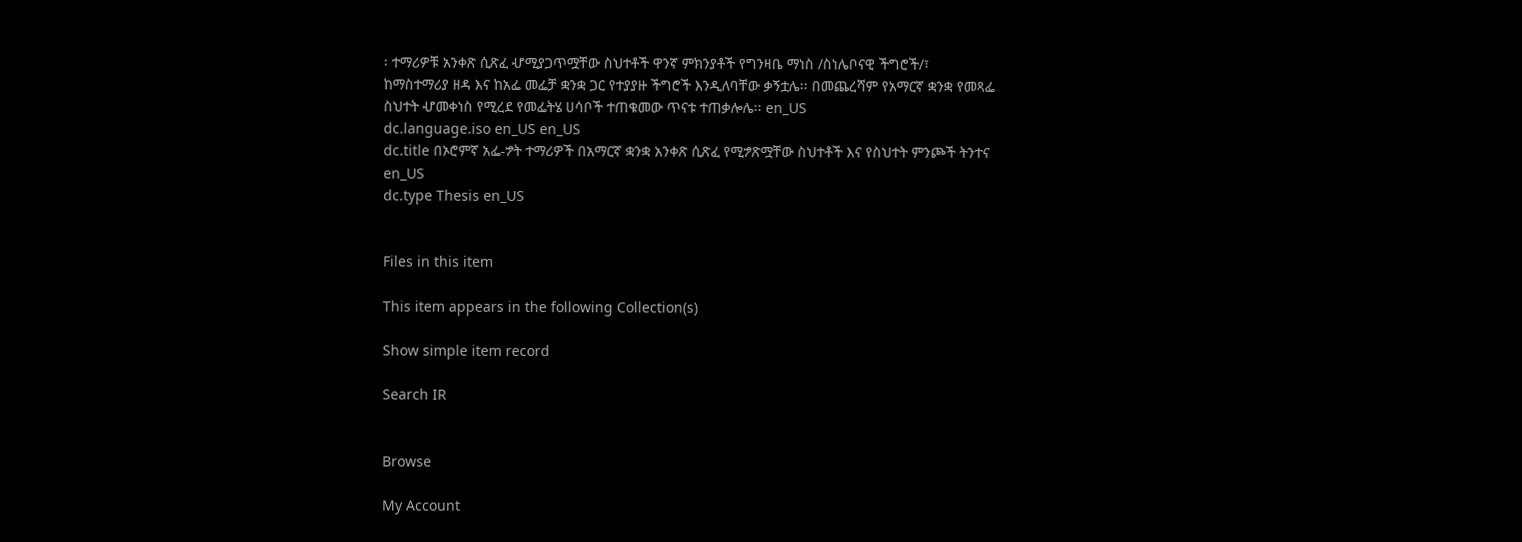፡ ተማሪዎቹ አንቀጽ ሲጽፈ ሇሚያጋጥሟቸው ስህተቶች ዋንኛ ምክንያቶች የግንዛቤ ማነስ /ስነሌቦናዊ ችግሮች/፣ ከማስተማሪያ ዘዳ እና ከአፌ መፌቻ ቋንቋ ጋር የተያያዙ ችግሮች እንዲለባቸው ቃኝቷሌ፡፡ በመጨረሻም የአማርኛ ቋንቋ የመጻፌ ስህተት ሇመቀነስ የሚረደ የመፌትሄ ሀሳቦች ተጠቁመው ጥናቱ ተጠቃሎሌ፡፡ en_US
dc.language.iso en_US en_US
dc.title በኦሮምኛ አፌ-ፇት ተማሪዎች በአማርኛ ቋንቋ አንቀጽ ሲጽፈ የሚፇጽሟቸው ስህተቶች እና የስህተት ምንጮች ትንተና en_US
dc.type Thesis en_US


Files in this item

This item appears in the following Collection(s)

Show simple item record

Search IR


Browse

My Account